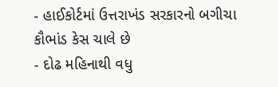- હાઈકોર્ટમાં ઉત્તરાખંડ સરકારનો બગીચા કૌભાંડ કેસ ચાલે છે
- દોઢ મહિનાથી વધુ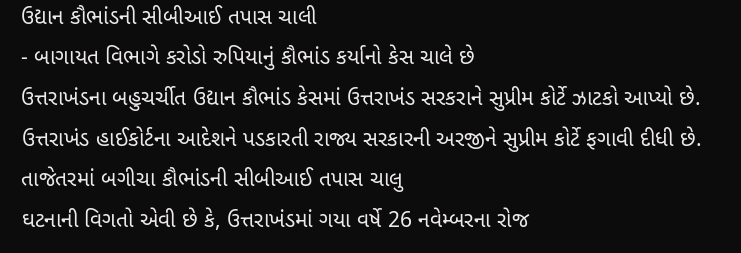ઉદ્યાન કૌભાંડની સીબીઆઈ તપાસ ચાલી
- બાગાયત વિભાગે કરોડો રુપિયાનું કૌભાંડ કર્યાનો કેસ ચાલે છે
ઉત્તરાખંડના બહુચર્ચીત ઉદ્યાન કૌભાંડ કેસમાં ઉત્તરાખંડ સરકરાને સુપ્રીમ કોર્ટે ઝાટકો આપ્યો છે. ઉત્તરાખંડ હાઈકોર્ટના આદેશને પડકારતી રાજ્ય સરકારની અરજીને સુપ્રીમ કોર્ટે ફગાવી દીધી છે.
તાજેતરમાં બગીચા કૌભાંડની સીબીઆઈ તપાસ ચાલુ
ઘટનાની વિગતો એવી છે કે, ઉત્તરાખંડમાં ગયા વર્ષે 26 નવેમ્બરના રોજ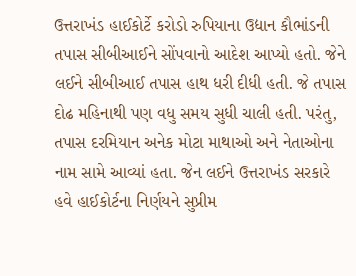ઉત્તરાખંડ હાઈકોર્ટે કરોડો રુપિયાના ઉદ્યાન કૌભાંડની તપાસ સીબીઆઈને સોંપવાનો આદેશ આપ્યો હતો. જેને લઈને સીબીઆઈ તપાસ હાથ ધરી દીધી હતી. જે તપાસ દોઢ મહિનાથી પણ વધુ સમય સુધી ચાલી હતી. પરંતુ, તપાસ દરમિયાન અનેક મોટા માથાઓ અને નેતાઓના નામ સામે આવ્યાં હતા. જેન લઈને ઉત્તરાખંડ સરકારે હવે હાઈકોર્ટના નિર્ણયને સુપ્રીમ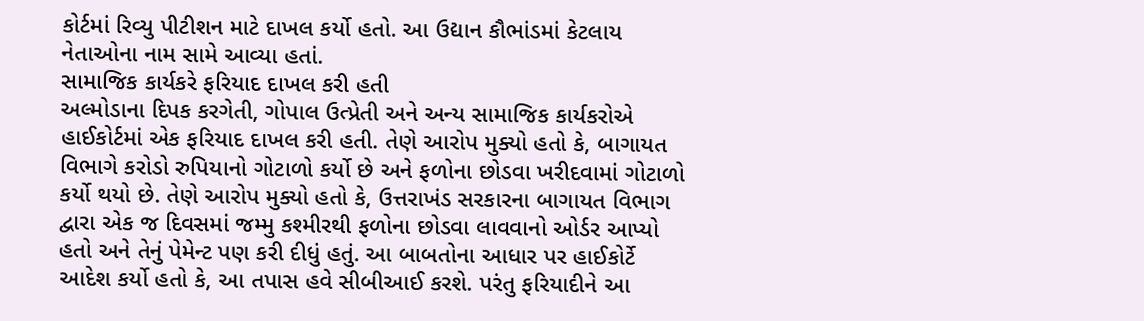કોર્ટમાં રિવ્યુ પીટીશન માટે દાખલ કર્યો હતો. આ ઉદ્યાન કૌભાંડમાં કેટલાય નેતાઓના નામ સામે આવ્યા હતાં.
સામાજિક કાર્યકરે ફરિયાદ દાખલ કરી હતી
અલ્મોડાના દિપક કરગેતી, ગોપાલ ઉત્પ્રેતી અને અન્ય સામાજિક કાર્યકરોએ હાઈકોર્ટમાં એક ફરિયાદ દાખલ કરી હતી. તેણે આરોપ મુક્યો હતો કે, બાગાયત વિભાગે કરોડો રુપિયાનો ગોટાળો કર્યો છે અને ફળોના છોડવા ખરીદવામાં ગોટાળો કર્યો થયો છે. તેણે આરોપ મુક્યો હતો કે, ઉત્તરાખંડ સરકારના બાગાયત વિભાગ દ્વારા એક જ દિવસમાં જમ્મુ કશ્મીરથી ફળોના છોડવા લાવવાનો ઓર્ડર આપ્યો હતો અને તેનું પેમેન્ટ પણ કરી દીધું હતું. આ બાબતોના આધાર પર હાઈકોર્ટે આદેશ કર્યો હતો કે, આ તપાસ હવે સીબીઆઈ કરશે. પરંતુ ફરિયાદીને આ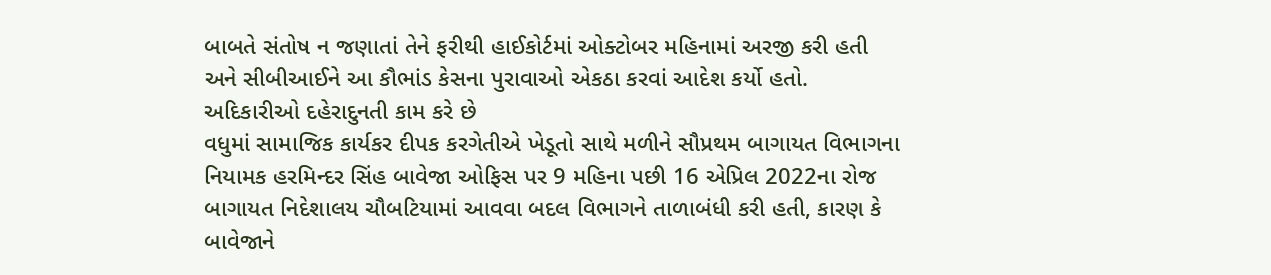બાબતે સંતોષ ન જણાતાં તેને ફરીથી હાઈકોર્ટમાં ઓક્ટોબર મહિનામાં અરજી કરી હતી અને સીબીઆઈને આ કૌભાંડ કેસના પુરાવાઓ એકઠા કરવાં આદેશ કર્યો હતો.
અદિકારીઓ દહેરાદુનતી કામ કરે છે
વધુમાં સામાજિક કાર્યકર દીપક કરગેતીએ ખેડૂતો સાથે મળીને સૌપ્રથમ બાગાયત વિભાગના નિયામક હરમિન્દર સિંહ બાવેજા ઓફિસ પર 9 મહિના પછી 16 એપ્રિલ 2022ના રોજ બાગાયત નિદેશાલય ચૌબટિયામાં આવવા બદલ વિભાગને તાળાબંધી કરી હતી, કારણ કે બાવેજાને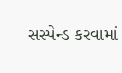સસ્પેન્ડ કરવામાં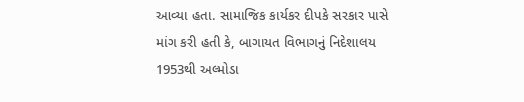આવ્યા હતા. સામાજિક કાર્યકર દીપકે સરકાર પાસે માંગ કરી હતી કે, બાગાયત વિભાગનું નિદેશાલય 1953થી અલ્મોડા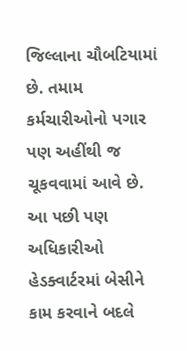જિલ્લાના ચૌબટિયામાં છે. તમામ કર્મચારીઓનો પગાર પણ અહીંથી જ ચૂકવવામાં આવે છે. આ પછી પણ અધિકારીઓ હેડક્વાર્ટરમાં બેસીને કામ કરવાને બદલે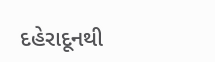દહેરાદૂનથી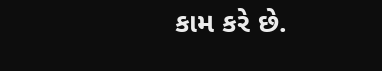કામ કરે છે.